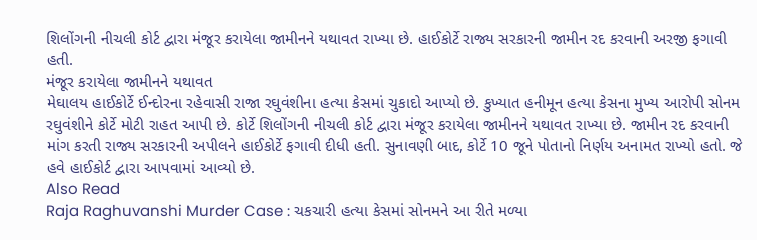શિલોંગની નીચલી કોર્ટ દ્વારા મંજૂર કરાયેલા જામીનને યથાવત રાખ્યા છે. હાઈકોર્ટે રાજ્ય સરકારની જામીન રદ કરવાની અરજી ફગાવી હતી.
મંજૂર કરાયેલા જામીનને યથાવત
મેઘાલય હાઈકોર્ટે ઈન્દોરના રહેવાસી રાજા રઘુવંશીના હત્યા કેસમાં ચુકાદો આપ્યો છે. કુખ્યાત હનીમૂન હત્યા કેસના મુખ્ય આરોપી સોનમ રઘુવંશીને કોર્ટે મોટી રાહત આપી છે. કોર્ટે શિલોંગની નીચલી કોર્ટ દ્વારા મંજૂર કરાયેલા જામીનને યથાવત રાખ્યા છે. જામીન રદ કરવાની માંગ કરતી રાજ્ય સરકારની અપીલને હાઈકોર્ટે ફગાવી દીધી હતી. સુનાવણી બાદ, કોર્ટે 10 જૂને પોતાનો નિર્ણય અનામત રાખ્યો હતો. જે હવે હાઈકોર્ટ દ્વારા આપવામાં આવ્યો છે.
Also Read
Raja Raghuvanshi Murder Case : ચકચારી હત્યા કેસમાં સોનમને આ રીતે મળ્યા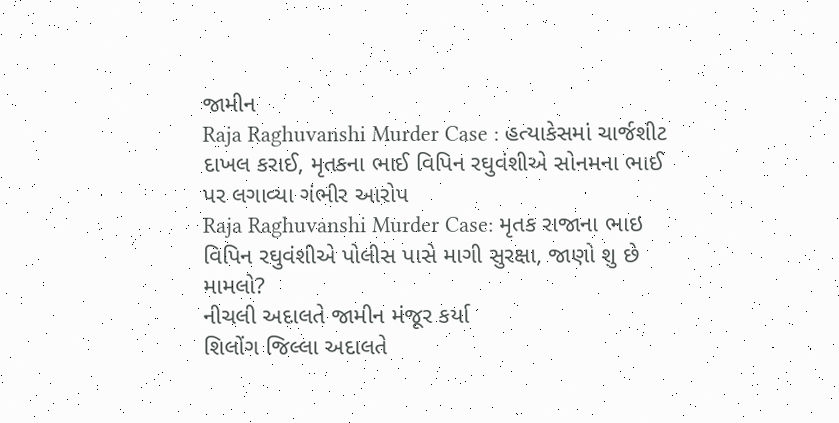જામીન
Raja Raghuvanshi Murder Case : હત્યાકેસમાં ચાર્જશીટ દાખલ કરાઈ, મૃતકના ભાઈ વિપિન રઘુવંશીએ સોનમના ભાઈ પર લગાવ્યા ગંભીર આરોપ
Raja Raghuvanshi Murder Case: મૃતક રાજાના ભાઇ વિપિન રઘુવંશીએ પોલીસ પાસે માગી સુરક્ષા, જાણો શુ છે મામલો?
નીચલી અદાલતે જામીન મંજૂર કર્યા
શિલોંગ જિલ્લા અદાલતે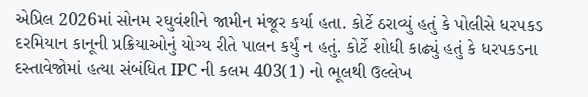એપ્રિલ 2026માં સોનમ રઘુવંશીને જામીન મંજૂર કર્યા હતા. કોર્ટે ઠરાવ્યું હતું કે પોલીસે ધરપકડ દરમિયાન કાનૂની પ્રક્રિયાઓનું યોગ્ય રીતે પાલન કર્યું ન હતું. કોર્ટે શોધી કાઢ્યું હતું કે ધરપકડના દસ્તાવેજોમાં હત્યા સંબંધિત IPC ની કલમ 403(1) નો ભૂલથી ઉલ્લેખ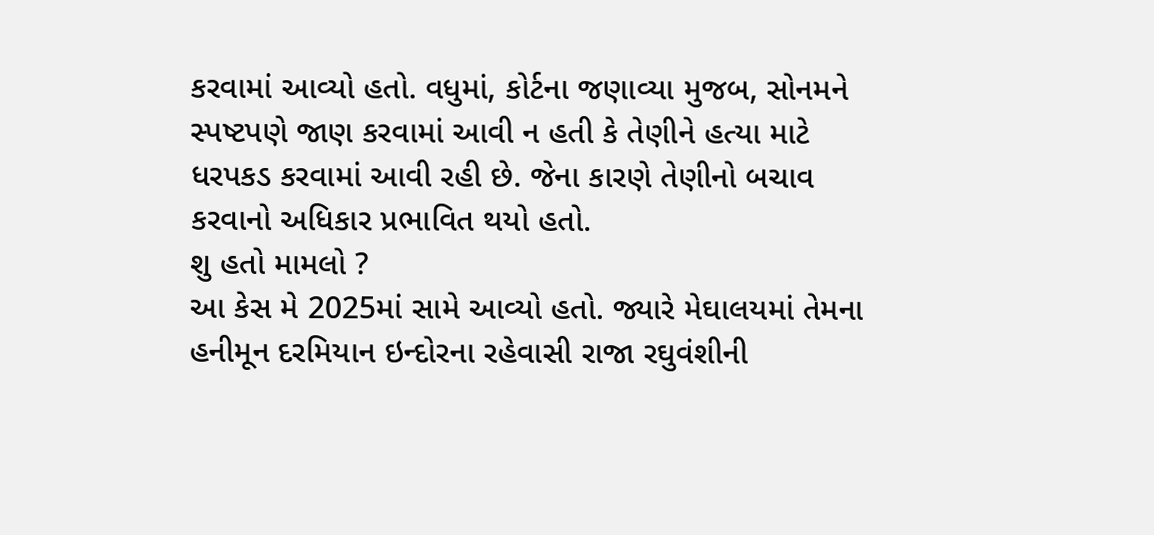કરવામાં આવ્યો હતો. વધુમાં, કોર્ટના જણાવ્યા મુજબ, સોનમને સ્પષ્ટપણે જાણ કરવામાં આવી ન હતી કે તેણીને હત્યા માટે ધરપકડ કરવામાં આવી રહી છે. જેના કારણે તેણીનો બચાવ કરવાનો અધિકાર પ્રભાવિત થયો હતો.
શુ હતો મામલો ?
આ કેસ મે 2025માં સામે આવ્યો હતો. જ્યારે મેઘાલયમાં તેમના હનીમૂન દરમિયાન ઇન્દોરના રહેવાસી રાજા રઘુવંશીની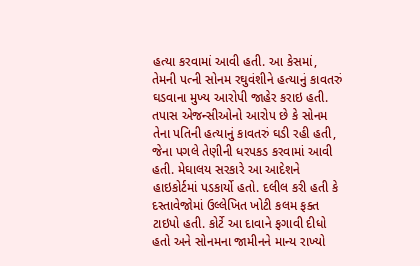હત્યા કરવામાં આવી હતી. આ કેસમાં, તેમની પત્ની સોનમ રઘુવંશીને હત્યાનું કાવતરું ઘડવાના મુખ્ય આરોપી જાહેર કરાઇ હતી. તપાસ એજન્સીઓનો આરોપ છે કે સોનમ તેના પતિની હત્યાનું કાવતરું ઘડી રહી હતી, જેના પગલે તેણીની ધરપકડ કરવામાં આવી હતી. મેઘાલય સરકારે આ આદેશને હાઇકોર્ટમાં પડકાર્યો હતો. દલીલ કરી હતી કે દસ્તાવેજોમાં ઉલ્લેખિત ખોટી કલમ ફક્ત ટાઇપો હતી. કોર્ટે આ દાવાને ફગાવી દીધો હતો અને સોનમના જામીનને માન્ય રાખ્યો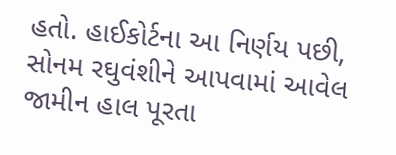હતો. હાઈકોર્ટના આ નિર્ણય પછી, સોનમ રઘુવંશીને આપવામાં આવેલ જામીન હાલ પૂરતા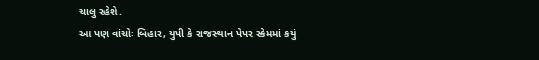ચાલુ રહેશે.
આ પણ વાંચોઃ બિહાર, યુપી કે રાજસ્થાન પેપર સ્કેમમાં કયું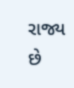રાજ્ય છે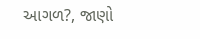આગળ?, જાણો